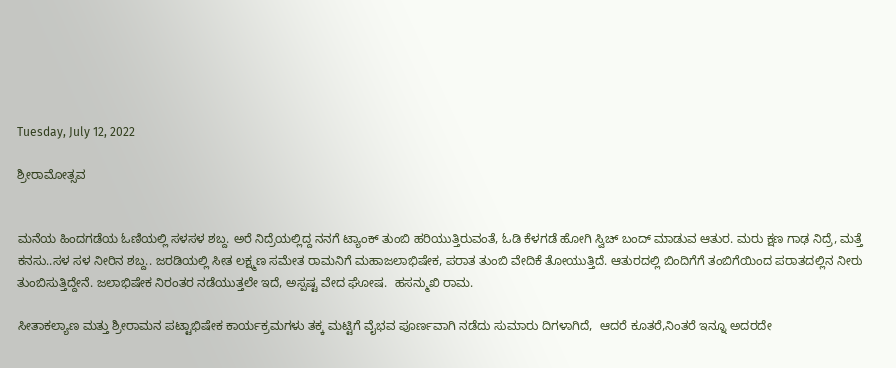Tuesday, July 12, 2022

ಶ್ರೀರಾಮೋತ್ಸವ


ಮನೆಯ ಹಿಂದಗಡೆಯ ಓಣಿಯಲ್ಲಿ ಸಳಸಳ ಶಬ್ದ. ಅರೆ ನಿದ್ರೆಯಲ್ಲಿದ್ದ ನನಗೆ ಟ್ಯಾಂಕ್ ತುಂಬಿ ಹರಿಯುತ್ತಿರುವಂತೆ, ಓಡಿ ಕೆಳಗಡೆ ಹೋಗಿ ಸ್ವಿಚ್ ಬಂದ್ ಮಾಡುವ ಆತುರ. ಮರು ಕ್ಷಣ ಗಾಢ ನಿದ್ರೆ, ಮತ್ತೆ ಕನಸು..ಸಳ ಸಳ ನೀರಿನ ಶಬ್ದ.. ಜರಡಿಯಲ್ಲಿ ಸೀತ ಲಕ್ಷ್ಮಣ ಸಮೇತ ರಾಮನಿಗೆ ಮಹಾಜಲಾಭಿಷೇಕ, ಪರಾತ ತುಂಬಿ ವೇದಿಕೆ ತೋಯುತ್ತಿದೆ. ಆತುರದಲ್ಲಿ ಬಿಂದಿಗೆಗೆ ತಂಬಿಗೆಯಿಂದ ಪರಾತದಲ್ಲಿನ ನೀರು ತುಂಬಿಸುತ್ತಿದ್ದೇನೆ. ಜಲಾಭಿಷೇಕ ನಿರಂತರ ನಡೆಯುತ್ತಲೇ ಇದೆ, ಅಸ್ಪಷ್ಟ ವೇದ ಘೋಷ.  ಹಸನ್ಮುಖಿ ರಾಮ.

ಸೀತಾಕಲ್ಯಾಣ ಮತ್ತು ಶ್ರೀರಾಮನ ಪಟ್ಟಾಭಿಷೇಕ ಕಾರ್ಯಕ್ರಮಗಳು ತಕ್ಕ ಮಟ್ಟಿಗೆ ವೈಭವ ಪೂರ್ಣವಾಗಿ ನಡೆದು ಸುಮಾರು ದಿಗಳಾಗಿದೆ,  ಆದರೆ ಕೂತರೆ,ನಿಂತರೆ ಇನ್ನೂ ಅದರದೇ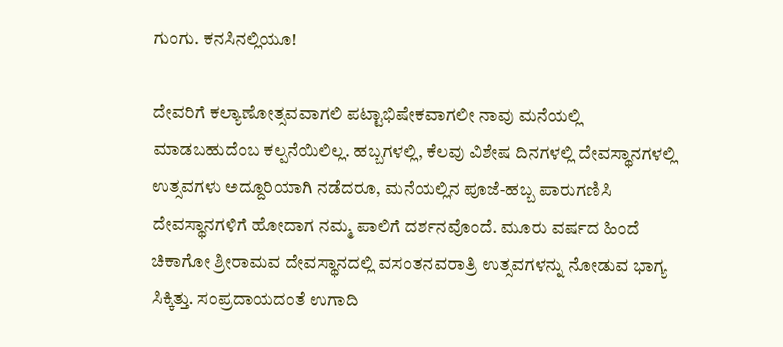ಗುಂಗು. ಕನಸಿನಲ್ಲಿಯೂ!

ದೇವರಿಗೆ ಕಲ್ಯಾಣೋತ್ಸವವಾಗಲಿ ಪಟ್ಟಾಭಿಷೇಕವಾಗಲೀ ನಾವು ಮನೆಯಲ್ಲಿ ಮಾಡಬಹುದೆಂಬ ಕಲ್ಪನೆಯಿಲಿಲ್ಲ. ಹಬ್ಬಗಳಲ್ಲಿ, ಕೆಲವು ವಿಶೇಷ ದಿನಗಳಲ್ಲಿ ದೇವಸ್ಥಾನಗಳಲ್ಲಿ ಉತ್ಸವಗಳು ಅದ್ದೂರಿಯಾಗಿ ನಡೆದರೂ, ಮನೆಯಲ್ಲಿನ ಪೂಜೆ-ಹಬ್ಬ ಪಾರುಗಣಿಸಿ ದೇವಸ್ಥಾನಗಳಿಗೆ ಹೋದಾಗ ನಮ್ಮ ಪಾಲಿಗೆ ದರ್ಶನವೊಂದೆ. ಮೂರು ವರ್ಷದ ಹಿಂದೆ ಚಿಕಾಗೋ ಶ್ರೀರಾಮವ ದೇವಸ್ಥಾನದಲ್ಲಿ ವಸಂತನವರಾತ್ರಿ ಉತ್ಸವಗಳನ್ನು ನೋಡುವ ಭಾಗ್ಯ ಸಿಕ್ಕಿತ್ತು. ಸಂಪ್ರದಾಯದಂತೆ ಉಗಾದಿ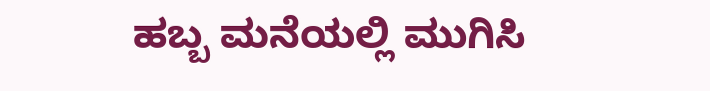ಹಬ್ಬ ಮನೆಯಲ್ಲಿ ಮುಗಿಸಿ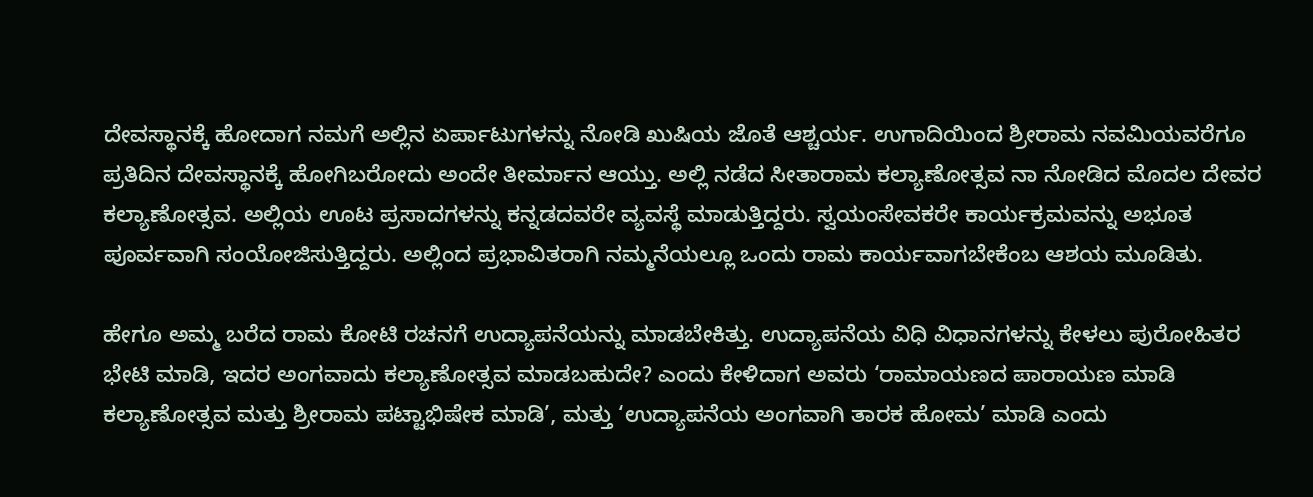ದೇವಸ್ಥಾನಕ್ಕೆ ಹೋದಾಗ ನಮಗೆ ಅಲ್ಲಿನ ಏರ್ಪಾಟುಗಳನ್ನು ನೋಡಿ ಖುಷಿಯ ಜೊತೆ ಆಶ್ಚರ್ಯ. ಉಗಾದಿಯಿಂದ ಶ್ರೀರಾಮ ನವಮಿಯವರೆಗೂ ಪ್ರತಿದಿನ ದೇವಸ್ಥಾನಕ್ಕೆ ಹೋಗಿಬರೋದು ಅಂದೇ ತೀರ್ಮಾನ ಆಯ್ತು. ಅಲ್ಲಿ ನಡೆದ ಸೀತಾರಾಮ ಕಲ್ಯಾಣೋತ್ಸವ ನಾ ನೋಡಿದ ಮೊದಲ ದೇವರ ಕಲ್ಯಾಣೋತ್ಸವ. ಅಲ್ಲಿಯ ಊಟ ಪ್ರಸಾದಗಳನ್ನು ಕನ್ನಡದವರೇ ವ್ಯವಸ್ಥೆ ಮಾಡುತ್ತಿದ್ದರು. ಸ್ವಯಂಸೇವಕರೇ ಕಾರ್ಯಕ್ರಮವನ್ನು ಅಭೂತ ಪೂರ್ವವಾಗಿ ಸಂಯೋಜಿಸುತ್ತಿದ್ದರು. ಅಲ್ಲಿಂದ ಪ್ರಭಾವಿತರಾಗಿ ನಮ್ಮನೆಯಲ್ಲೂ ಒಂದು ರಾಮ ಕಾರ್ಯವಾಗಬೇಕೆಂಬ ಆಶಯ ಮೂಡಿತು.

ಹೇಗೂ ಅಮ್ಮ ಬರೆದ ರಾಮ ಕೋಟಿ ರಚನಗೆ ಉದ್ಯಾಪನೆಯನ್ನು ಮಾಡಬೇಕಿತ್ತು. ಉದ್ಯಾಪನೆಯ ವಿಧಿ ವಿಧಾನಗಳನ್ನು ಕೇಳಲು ಪುರೋಹಿತರ ಭೇಟಿ ಮಾಡಿ, ಇದರ ಅಂಗವಾದು ಕಲ್ಯಾಣೋತ್ಸವ ಮಾಡಬಹುದೇ? ಎಂದು ಕೇಳಿದಾಗ ಅವರು ‘ರಾಮಾಯಣದ ಪಾರಾಯಣ ಮಾಡಿ  ಕಲ್ಯಾಣೋತ್ಸವ ಮತ್ತು ಶ್ರೀರಾಮ ಪಟ್ಟಾಭಿಷೇಕ ಮಾಡಿ’, ಮತ್ತು ‘ಉದ್ಯಾಪನೆಯ ಅಂಗವಾಗಿ ತಾರಕ ಹೋಮ’ ಮಾಡಿ ಎಂದು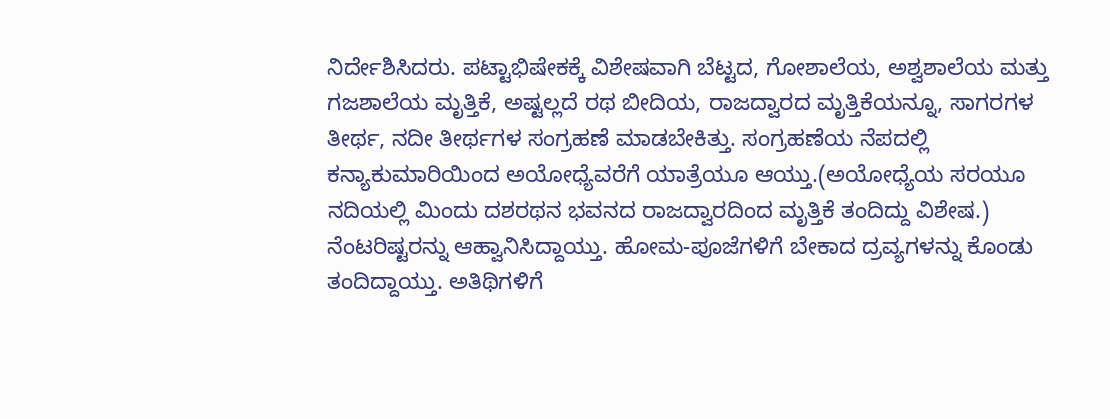ನಿರ್ದೇಶಿಸಿದರು. ಪಟ್ಟಾಭಿಷೇಕಕ್ಕೆ ವಿಶೇಷವಾಗಿ ಬೆಟ್ಟದ, ಗೋಶಾಲೆಯ, ಅಶ್ವಶಾಲೆಯ ಮತ್ತು ಗಜಶಾಲೆಯ ಮೃತ್ತಿಕೆ, ಅಷ್ಟಲ್ಲದೆ ರಥ ಬೀದಿಯ, ರಾಜದ್ವಾರದ ಮೃತ್ತಿಕೆಯನ್ನೂ, ಸಾಗರಗಳ ತೀರ್ಥ, ನದೀ ತೀರ್ಥಗಳ ಸಂಗ್ರಹಣೆ ಮಾಡಬೇಕಿತ್ತು. ಸಂಗ್ರಹಣೆಯ ನೆಪದಲ್ಲಿ ಕನ್ಯಾಕುಮಾರಿಯಿಂದ ಅಯೋಧ್ಯೆವರೆಗೆ ಯಾತ್ರೆಯೂ ಆಯ್ತು.(ಅಯೋಧ್ಯೆಯ ಸರಯೂ ನದಿಯಲ್ಲಿ ಮಿಂದು ದಶರಥನ ಭವನದ ರಾಜದ್ವಾರದಿಂದ ಮೃತ್ತಿಕೆ ತಂದಿದ್ದು ವಿಶೇಷ.) ನೆಂಟರಿಷ್ಟರನ್ನು ಆಹ್ವಾನಿಸಿದ್ದಾಯ್ತು. ಹೋಮ-ಪೂಜೆಗಳಿಗೆ ಬೇಕಾದ ದ್ರವ್ಯಗಳನ್ನು ಕೊಂಡು ತಂದಿದ್ದಾಯ್ತು. ಅತಿಥಿಗಳಿಗೆ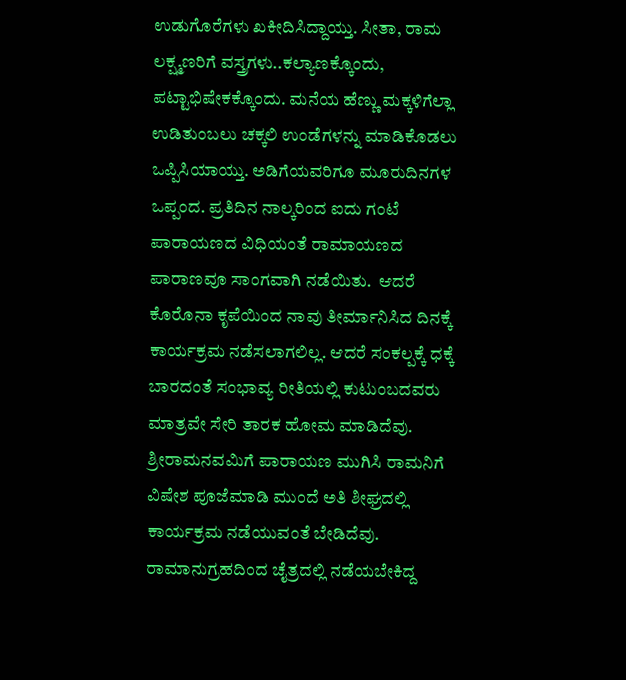ಉಡುಗೊರೆಗಳು ಖಕೀದಿಸಿದ್ದಾಯ್ತು. ಸೀತಾ, ರಾಮ ಲಕ್ಷ್ಮಣರಿಗೆ ವಸ್ತ್ರಗಳು..ಕಲ್ಯಾಣಕ್ಕೊಂದು, ಪಟ್ಟಾಭಿಷೇಕಕ್ಕೊಂದು. ಮನೆಯ ಹೆಣ್ಣು ಮಕ್ಕಳಿಗೆಲ್ಲಾ ಉಡಿತುಂಬಲು ಚಕ್ಕಲಿ ಉಂಡೆಗಳನ್ನು ಮಾಡಿಕೊಡಲು ಒಪ್ಪಿಸಿಯಾಯ್ತು. ಅಡಿಗೆಯವರಿಗೂ ಮೂರುದಿನಗಳ ಒಪ್ಪಂದ. ಪ್ರತಿದಿನ ನಾಲ್ಕರಿಂದ ಐದು ಗಂಟೆ ಪಾರಾಯಣದ ವಿಧಿಯಂತೆ ರಾಮಾಯಣದ ಪಾರಾಣವೂ ಸಾಂಗವಾಗಿ ನಡೆಯಿತು.  ಆದರೆ ಕೊರೊನಾ ಕೃಪೆಯಿಂದ ನಾವು ತೀರ್ಮಾನಿಸಿದ ದಿನಕ್ಕೆ ಕಾರ್ಯಕ್ರಮ ನಡೆಸಲಾಗಲಿಲ್ಲ. ಆದರೆ ಸಂಕಲ್ಪಕ್ಕೆ ಧಕ್ಕೆ ಬಾರದಂತೆ ಸಂಭಾವ್ಯ ರೀತಿಯಲ್ಲಿ ಕುಟುಂಬದವರು ಮಾತ್ರವೇ ಸೇರಿ ತಾರಕ ಹೋಮ ಮಾಡಿದೆವು. ಶ್ರೀರಾಮನವಮಿಗೆ ಪಾರಾಯಣ ಮುಗಿಸಿ ರಾಮನಿಗೆ ವಿಷೇಶ ಪೂಜೆಮಾಡಿ ಮುಂದೆ ಅತಿ ಶೀಘ್ರದಲ್ಲಿ ಕಾರ್ಯಕ್ರಮ ನಡೆಯುವಂತೆ ಬೇಡಿದೆವು. ರಾಮಾನುಗ್ರಹದಿಂದ ಚೈತ್ರದಲ್ಲಿ ನಡೆಯಬೇಕಿದ್ದ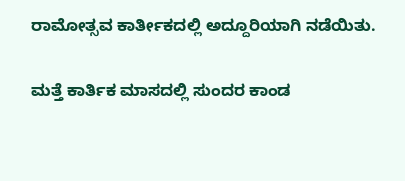ರಾಮೋತ್ಸವ ಕಾರ್ತೀಕದಲ್ಲಿ ಅದ್ದೂರಿಯಾಗಿ ನಡೆಯಿತು.

ಮತ್ತೆ ಕಾರ್ತಿಕ ಮಾಸದಲ್ಲಿ ಸುಂದರ ಕಾಂಡ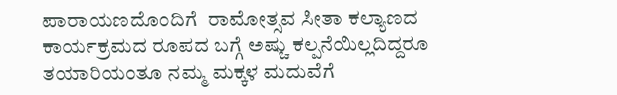ಪಾರಾಯಣದೊಂದಿಗೆ  ರಾಮೋತ್ಸವ ಸೀತಾ ಕಲ್ಯಾಣದ ಕಾರ್ಯಕ್ರಮದ ರೂಪದ ಬಗ್ಗೆ ಅಷ್ಚು ಕಲ್ಪನೆಯಿಲ್ಲದಿದ್ದರೂ ತಯಾರಿಯಂತೂ ನಮ್ಮ ಮಕ್ಕಳ ಮದುವೆಗೆ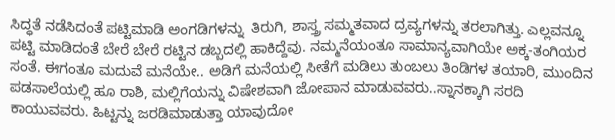ಸಿದ್ಧತೆ ನಡೆಸಿದಂತೆ ಪಟ್ಟಿಮಾಡಿ ಅಂಗಡಿಗಳನ್ನು  ತಿರುಗಿ, ಶಾಸ್ತ್ರ ಸಮ್ಮತವಾದ ದ್ರವ್ಯಗಳನ್ನು ತರಲಾಗಿತ್ತು. ಎಲ್ಲವನ್ನೂ ಪಟ್ಟಿ ಮಾಡಿದಂತೆ ಬೇರೆ ಬೇರೆ ರಟ್ಟಿನ ಡಬ್ಬದಲ್ಲಿ ಹಾಕಿದ್ದೆವು. ನಮ್ಮನೆಯಂತೂ ಸಾಮಾನ್ಯವಾಗಿಯೇ ಅಕ್ಕ-ತಂಗಿಯರ ಸಂತೆ. ಈಗಂತೂ ಮದುವೆ ಮನೆಯೇ.. ಅಡಿಗೆ ಮನೆಯಲ್ಲಿ ಸೀತೆಗೆ ಮಡಿಲು ತುಂಬಲು ತಿಂಡಿಗಳ ತಯಾರಿ, ಮುಂದಿನ ಪಡಸಾಲೆಯಲ್ಲಿ ಹೂ ರಾಶಿ, ಮಲ್ಲಿಗೆಯನ್ನು ವಿಷೇಶವಾಗಿ ಜೋಪಾನ ಮಾಡುವವರು..ಸ್ನಾನಕ್ಕಾಗಿ ಸರದಿ ಕಾಯುವವರು. ಹಿಟ್ಟನ್ನು ಜರಡಿಮಾಡುತ್ತಾ ಯಾವುದೋ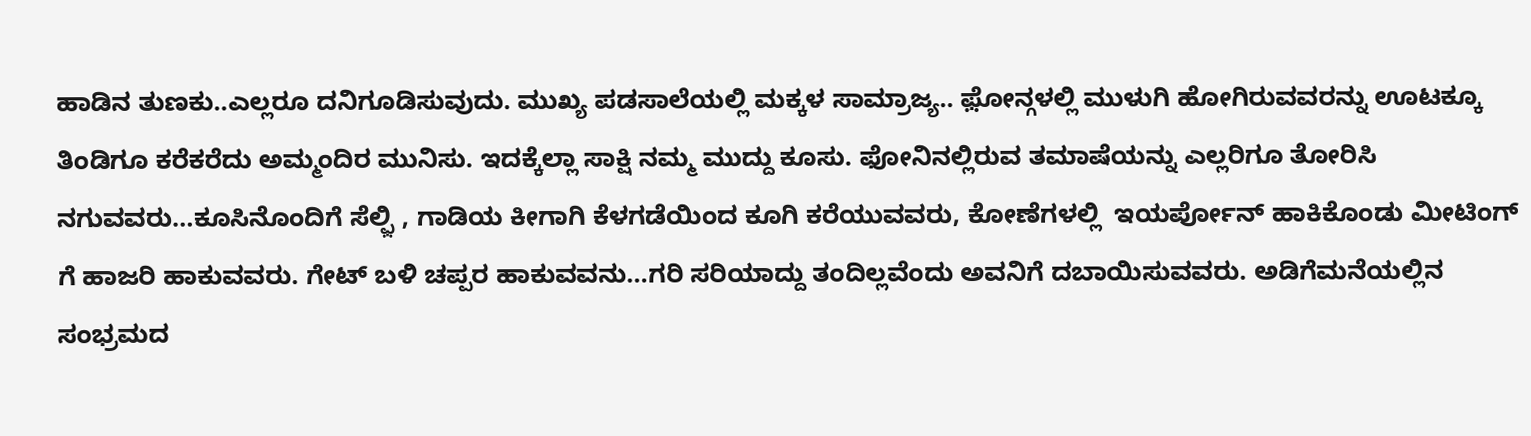ಹಾಡಿನ ತುಣಕು..ಎಲ್ಲರೂ ದನಿಗೂಡಿಸುವುದು. ಮುಖ್ಯ ಪಡಸಾಲೆಯಲ್ಲಿ ಮಕ್ಕಳ ಸಾಮ್ರಾಜ್ಯ.. ಫ಼ೋನ್ಗಳಲ್ಲಿ ಮುಳುಗಿ ಹೋಗಿರುವವರನ್ನು ಊಟಕ್ಕೂ ತಿಂಡಿಗೂ ಕರೆಕರೆದು ಅಮ್ಮಂದಿರ ಮುನಿಸು. ಇದಕ್ಕೆಲ್ಲಾ ಸಾಕ್ಷಿ ನಮ್ಮ ಮುದ್ದು ಕೂಸು. ಫೋನಿನಲ್ಲಿರುವ ತಮಾಷೆಯನ್ನು ಎಲ್ಲರಿಗೂ ತೋರಿಸಿ ನಗುವವರು…ಕೂಸಿನೊಂದಿಗೆ ಸೆಲ್ಫ಼ಿ , ಗಾಡಿಯ ಕೀಗಾಗಿ ಕೆಳಗಡೆಯಿಂದ ಕೂಗಿ ಕರೆಯುವವರು, ಕೋಣೆಗಳಲ್ಲಿ  ಇಯರ್ಪೋನ್ ಹಾಕಿಕೊಂಡು ಮೀಟಿಂಗ್ ಗೆ ಹಾಜರಿ ಹಾಕುವವರು. ಗೇಟ್ ಬಳಿ ಚಪ್ಪರ ಹಾಕುವವನು…ಗರಿ ಸರಿಯಾದ್ದು ತಂದಿಲ್ಲವೆಂದು ಅವನಿಗೆ ದಬಾಯಿಸುವವರು. ಅಡಿಗೆಮನೆಯಲ್ಲಿನ ಸಂಭ್ರಮದ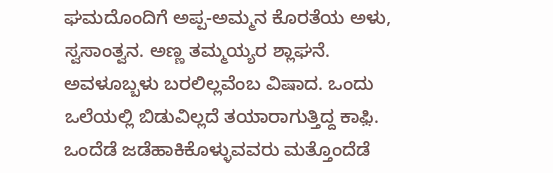ಘಮದೊಂದಿಗೆ ಅಪ್ಪ-ಅಮ್ಮನ ಕೊರತೆಯ ಅಳು, ಸ್ವಸಾಂತ್ವನ. ಅಣ್ಣ ತಮ್ಮಯ್ಯರ ಶ್ಲಾಘನೆ. ಅವಳೂಬ್ಬಳು ಬರಲಿಲ್ಲವೆಂಬ ವಿಷಾದ. ಒಂದು ಒಲೆಯಲ್ಲಿ ಬಿಡುವಿಲ್ಲದೆ ತಯಾರಾಗುತ್ತಿದ್ದ ಕಾಫ಼ಿ.  ಒಂದೆಡೆ ಜಡೆಹಾಕಿಕೊಳ್ಳುವವರು ಮತ್ತೊಂದೆಡೆ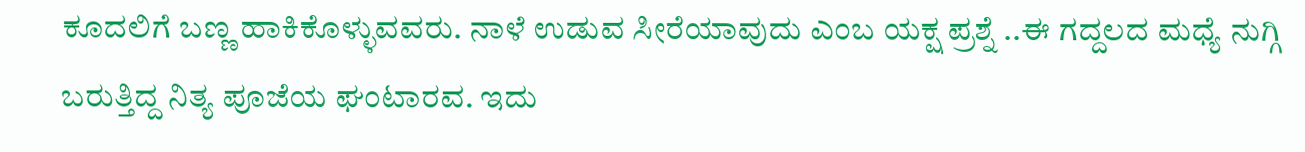ಕೂದಲಿಗೆ ಬಣ್ಣ ಹಾಕಿಕೊಳ್ಳುವವರು. ನಾಳೆ ಉಡುವ ಸೀರೆಯಾವುದು ಎಂಬ ಯಕ್ಷ ಪ್ರಶ್ನೆ ..ಈ ಗದ್ದಲದ ಮಧ್ಯೆ ನುಗ್ಗಿ ಬರುತ್ತಿದ್ದ ನಿತ್ಯ ಪೂಜೆಯ ಘಂಟಾರವ. ಇದು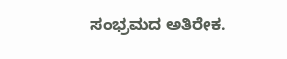ಸಂಭ್ರಮದ ಅತಿರೇಕ.